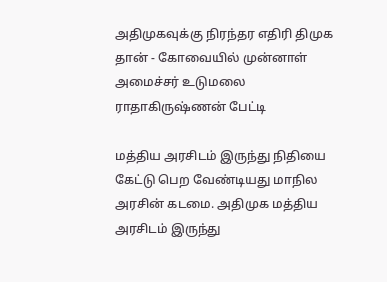அதிமுகவுக்கு நிரந்தர எதிரி திமுக தான் - கோவையில் முன்னாள் அமைச்சர் உடுமலை ராதாகிருஷ்ணன் பேட்டி

மத்திய அரசிடம் இருந்து நிதியை கேட்டு பெற வேண்டியது மாநில அரசின் கடமை. அதிமுக மத்திய அரசிடம் இருந்து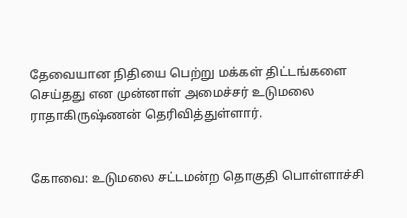தேவையான நிதியை பெற்று மக்கள் திட்டங்களை செய்தது என முன்னாள் அமைச்சர் உடுமலை ராதாகிருஷ்ணன் தெரிவித்துள்ளார்.


கோவை: உடுமலை சட்டமன்ற தொகுதி பொள்ளாச்சி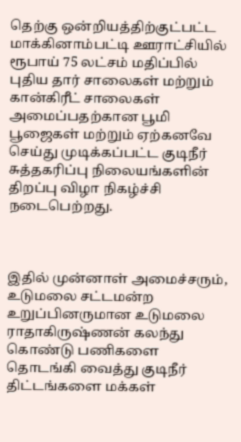தெற்கு ஒன்றியத்திற்குட்பட்ட மாக்கினாம்பட்டி ஊராட்சியில் ரூபாய் 75 லட்சம் மதிப்பில் புதிய தார் சாலைகள் மற்றும் கான்கிரீட் சாலைகள் அமைப்பதற்கான பூமி பூஜைகள் மற்றும் ஏற்கனவே செய்து முடிக்கப்பட்ட குடிநீர் சுத்தகரிப்பு நிலையங்களின் திறப்பு விழா நிகழ்ச்சி நடைபெற்றது.



இதில் முன்னாள் அமைச்சரும், உடுமலை சட்டமன்ற உறுப்பினருமான உடுமலை ராதாகிருஷ்ணன் கலந்து கொண்டு பணிகளை தொடங்கி வைத்து குடிநீர் திட்டங்களை மக்கள்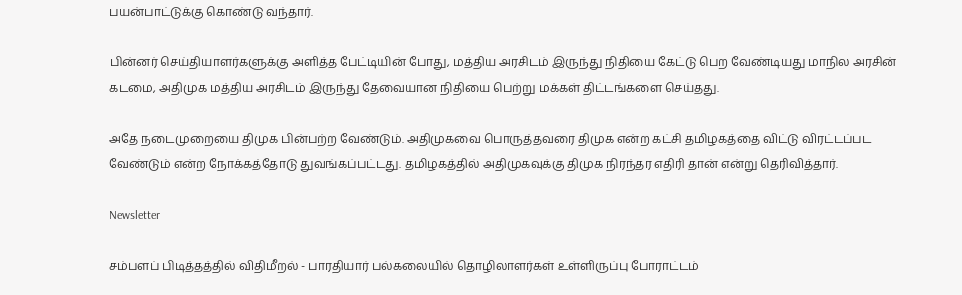பயன்பாட்டுக்கு கொண்டு வந்தார்.

பின்னர் செய்தியாளர்களுக்கு அளித்த பேட்டியின் போது, மத்திய அரசிடம் இருந்து நிதியை கேட்டு பெற வேண்டியது மாநில அரசின் கடமை, அதிமுக மத்திய அரசிடம் இருந்து தேவையான நிதியை பெற்று மக்கள் திட்டங்களை செய்தது.

அதே நடைமுறையை திமுக பின்பற்ற வேண்டும். அதிமுகவை பொருத்தவரை திமுக என்ற கட்சி தமிழகத்தை விட்டு விரட்டப்பட வேண்டும் என்ற நோக்கத்தோடு துவங்கப்பட்டது. தமிழகத்தில் அதிமுகவுக்கு திமுக நிரந்தர எதிரி தான் என்று தெரிவித்தார்.

Newsletter

சம்பளப் பிடித்தத்தில் விதிமீறல் - பாரதியார் பல்கலையில் தொழிலாளர்கள் உள்ளிருப்பு போராட்டம்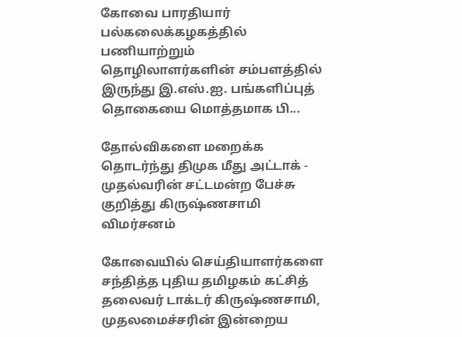கோவை பாரதியார் பல்கலைக்கழகத்தில் பணியாற்றும் தொழிலாளர்களின் சம்பளத்தில் இருந்து இ.எஸ்.ஐ. பங்களிப்புத் தொகையை மொத்தமாக பி...

தோல்விகளை மறைக்க தொடர்ந்து திமுக மீது அட்டாக் - முதல்வரின் சட்டமன்ற பேச்சு குறித்து கிருஷ்ணசாமி விமர்சனம்

கோவையில் செய்தியாளர்களை சந்தித்த புதிய தமிழகம் கட்சித் தலைவர் டாக்டர் கிருஷ்ணசாமி, முதலமைச்சரின் இன்றைய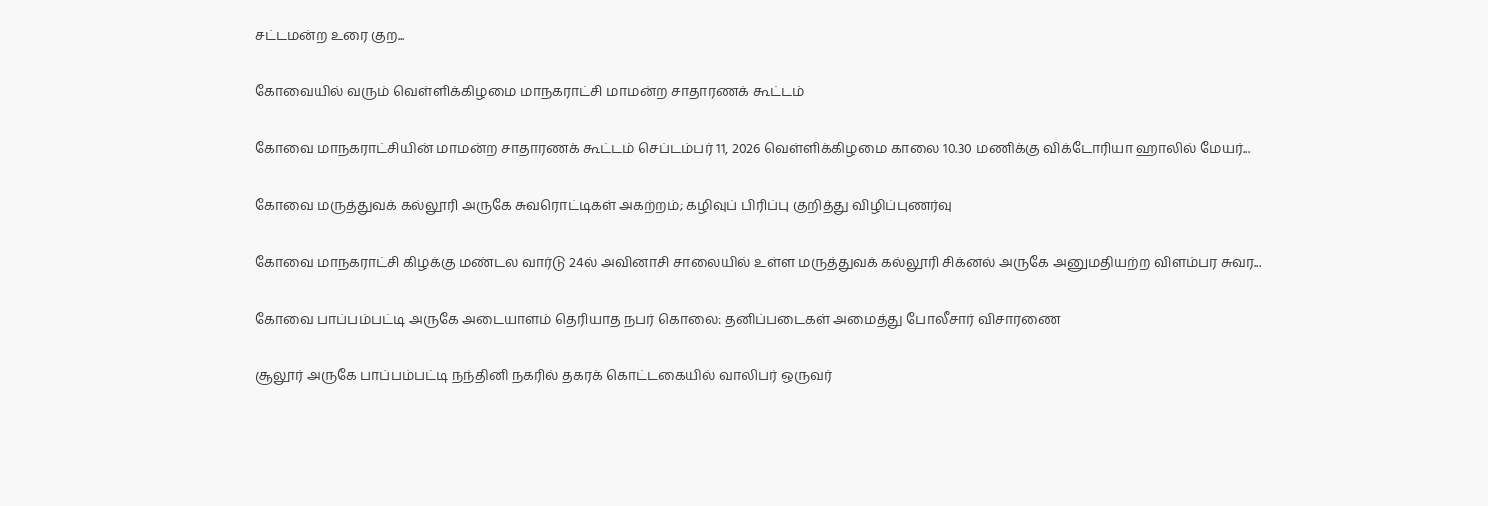சட்டமன்ற உரை குற...

கோவையில் வரும் வெள்ளிக்கிழமை மாநகராட்சி மாமன்ற சாதாரணக் கூட்டம்

கோவை மாநகராட்சியின் மாமன்ற சாதாரணக் கூட்டம் செப்டம்பர் 11, 2026 வெள்ளிக்கிழமை காலை 10.30 மணிக்கு விக்டோரியா ஹாலில் மேயர்...

கோவை மருத்துவக் கல்லூரி அருகே சுவரொட்டிகள் அகற்றம்; கழிவுப் பிரிப்பு குறித்து விழிப்புணர்வு

கோவை மாநகராட்சி கிழக்கு மண்டல வார்டு 24ல் அவினாசி சாலையில் உள்ள மருத்துவக் கல்லூரி சிக்னல் அருகே அனுமதியற்ற விளம்பர சுவர...

கோவை பாப்பம்பட்டி அருகே அடையாளம் தெரியாத நபர் கொலை: தனிப்படைகள் அமைத்து போலீசார் விசாரணை

சூலூர் அருகே பாப்பம்பட்டி நந்தினி நகரில் தகரக் கொட்டகையில் வாலிபர் ஒருவர்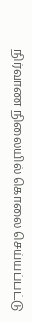நிர்வாண நிலையில் கொலை செய்யப்பட்டு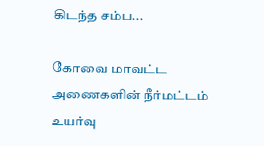கிடந்த சம்ப...

கோவை மாவட்ட அணைகளின் நீர்மட்டம் உயர்வு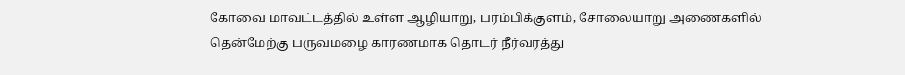கோவை மாவட்டத்தில் உள்ள ஆழியாறு, பரம்பிக்குளம், சோலையாறு அணைகளில் தென்மேற்கு பருவமழை காரணமாக தொடர் நீர்வரத்து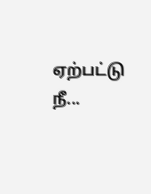ஏற்பட்டு நீ...